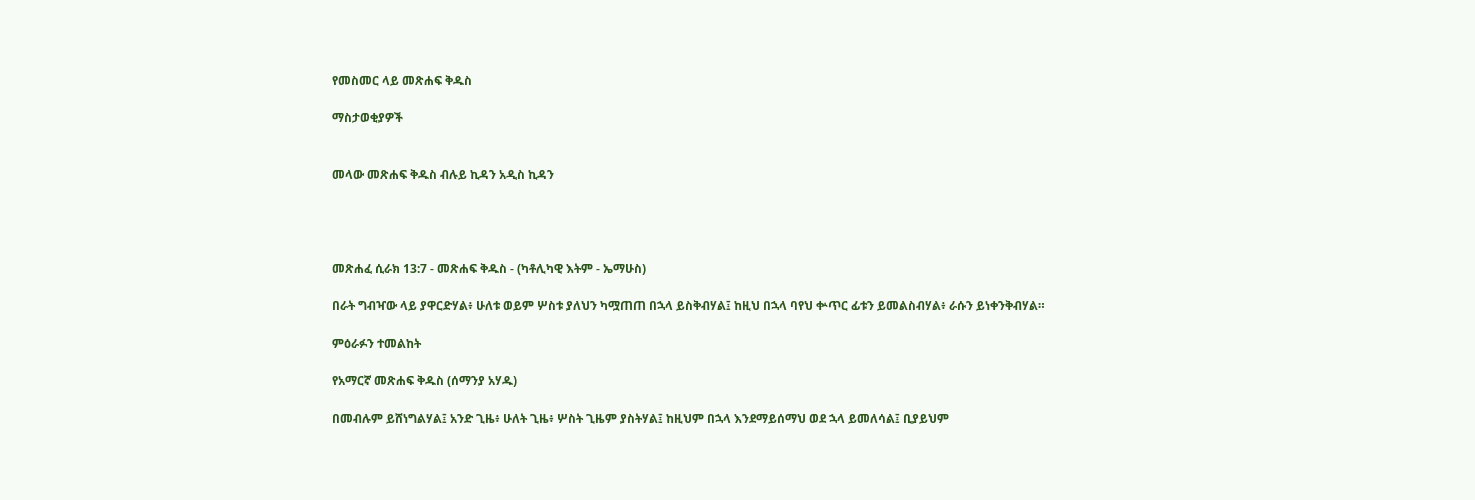የመስመር ላይ መጽሐፍ ቅዱስ

ማስታወቂያዎች


መላው መጽሐፍ ቅዱስ ብሉይ ኪዳን አዲስ ኪዳን




መጽሐፈ ሲራክ 13:7 - መጽሐፍ ቅዱስ - (ካቶሊካዊ እትም - ኤማሁስ)

በራት ግብዣው ላይ ያዋርድሃል፥ ሁለቱ ወይም ሦስቱ ያለህን ካሟጠጠ በኋላ ይስቅብሃል፤ ከዚህ በኋላ ባየህ ቍጥር ፊቱን ይመልስብሃል፥ ራሱን ይነቀንቅብሃል።

ምዕራፉን ተመልከት

የአማርኛ መጽሐፍ ቅዱስ (ሰማንያ አሃዱ)

በመብሉም ይሸነግልሃል፤ አንድ ጊዜ፥ ሁለት ጊዜ፥ ሦስት ጊዜም ያስትሃል፤ ከዚህም በኋላ እንደማይሰማህ ወደ ኋላ ይመለሳል፤ ቢያይህም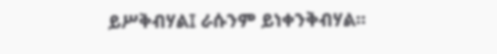ይሥቅብሃል፤ ራሱንም ይነቀንቅብሃል።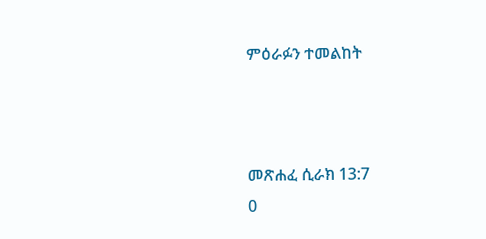ምዕራፉን ተመልከት



መጽሐፈ ሲራክ 13:7
0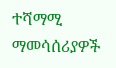ተሻማሚ ማመሳሰሪያዎች